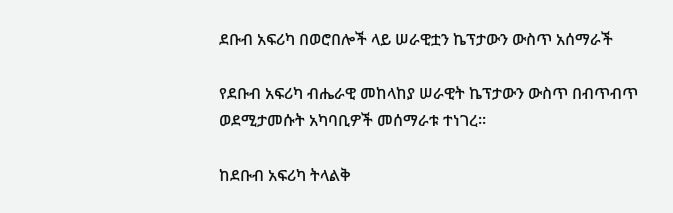ደቡብ አፍሪካ በወሮበሎች ላይ ሠራዊቷን ኬፕታውን ውስጥ አሰማራች

የደቡብ አፍሪካ ብሔራዊ መከላከያ ሠራዊት ኬፕታውን ውስጥ በብጥብጥ ወደሚታመሱት አካባቢዎች መሰማራቱ ተነገረ።

ከደቡብ አፍሪካ ትላልቅ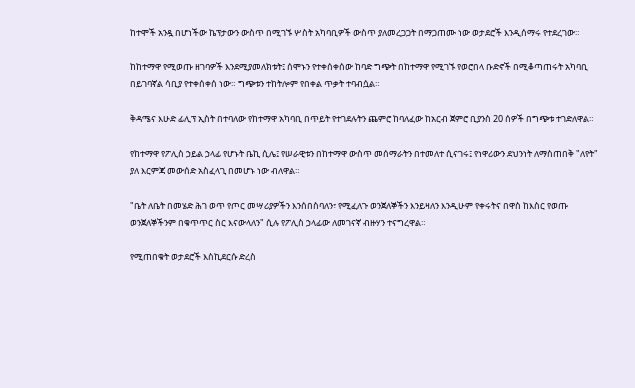ከተሞች አንዷ በሆነችው ኬፕታውን ውስጥ በሚገኙ ሦስት አካባቢዎች ውስጥ ያለመረጋጋት በማጋጠሙ ነው ወታደሮች እንዲሰማሩ የተደረገው።

ከከተማዋ የሚወጡ ዘገባዎች እንደሚያመለክቱት፤ ሰሞኑን የተቀሰቀሰው ከባድ ግጭት በከተማዋ የሚገኙ የወሮበላ ቡድኖች በሚቆጣጠሩት አካባቢ በይገባኛል ሳቢያ የተቀሰቀሰ ነው። ግጭቱን ተከትሎም የበቀል ጥቃት ተባብሷል።

ቅዳሜና እሁድ ፊሊፕ ኢስት በተባለው የከተማዋ አካባቢ በጥይት የተገደሉትን ጨምሮ ከባለፈው ከአርብ ጀምሮ ቢያንስ 20 ሰዎች በግጭቱ ተገድለዋል።

የከተማዋ የፖሊስ ኃይል ኃላፊ የሆኑት ቤኪ ሲሌ፤ የሠራዊቱን በከተማዋ ውስጥ መሰማራትን በተመለተ ሲናገሩ፤ የነዋሪውን ደህንነት ለማስጠበቅ "ለየት" ያለ እርምጃ መውሰድ አስፈላጊ በመሆኑ ነው ብለዋል።

"ቤት ለቤት በመሄድ ሕገ ወጥ የጦር መሣሪያዎችን እንሰበስባለን፣ የሚፈለጉ ወንጀለኞችን እንይዛለን እንዲሁም የቀሩትና በዋስ ከእስር የወጡ ወንጀለኞችንም በቁጥጥር ስር እናውላለን" ሲሉ የፖሊስ ኃላፊው ለመገናኛ ብዙሃን ተናግረዋል።

የሚጠበቁት ወታደሮች እስኪደርሱ ድረስ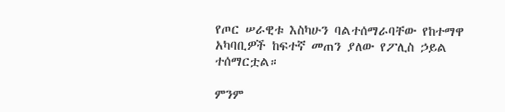የጦር ሠራዊቱ እስካሁን ባልተሰማራባቸው የከተማዋ አካባቢዎች ከፍተኛ መጠን ያለው የፖሊስ ኃይል ተሰማርቷል።

ምንም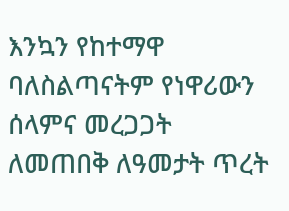እንኳን የከተማዋ ባለስልጣናትም የነዋሪውን ሰላምና መረጋጋት ለመጠበቅ ለዓመታት ጥረት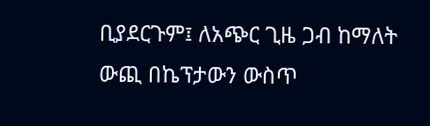ቢያደርጉም፤ ለአጭር ጊዜ ጋብ ከማለት ውጪ በኬፕታውን ውስጥ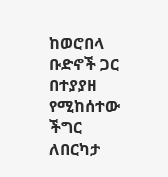ከወሮበላ ቡድኖች ጋር በተያያዘ የሚከሰተው ችግር ለበርካታ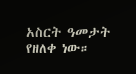አስርት ዓመታት የዘለቀ ነው።